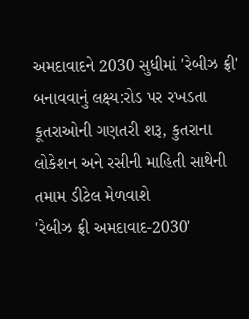અમદાવાદને 2030 સુધીમાં 'રેબીઝ ફ્રી' બનાવવાનું લક્ષ્ય:રોડ પર રખડતા કૂતરાઓની ગણતરી શરૂ, કુતરાના લોકેશન અને રસીની માહિતી સાથેની તમામ ડીટેલ મેળવાશે
'રેબીઝ ફ્રી અમદાવાદ-2030'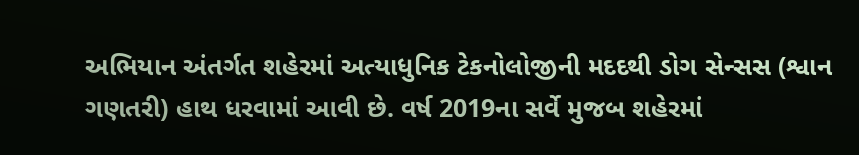અભિયાન અંતર્ગત શહેરમાં અત્યાધુનિક ટેકનોલોજીની મદદથી ડોગ સેન્સસ (શ્વાન ગણતરી) હાથ ધરવામાં આવી છે. વર્ષ 2019ના સર્વે મુજબ શહેરમાં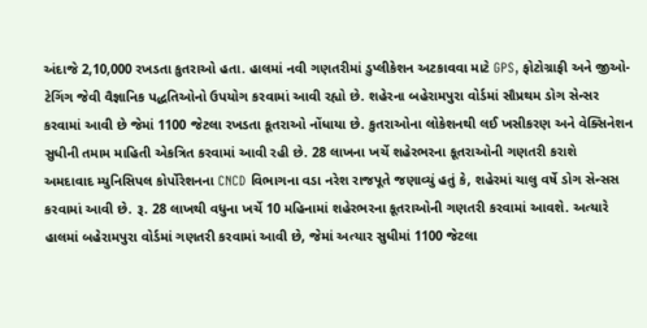અંદાજે 2,10,000 રખડતા કુતરાઓ હતા. હાલમાં નવી ગણતરીમાં ડુપ્લીકેશન અટકાવવા માટે GPS, ફોટોગ્રાફી અને જીઓ-ટેગિંગ જેવી વૈજ્ઞાનિક પદ્ધતિઓનો ઉપયોગ કરવામાં આવી રહ્યો છે. શહેરના બહેરામપુરા વોર્ડમાં સૌપ્રથમ ડોગ સેન્સર કરવામાં આવી છે જેમાં 1100 જેટલા રખડતા કૂતરાઓ નોંધાયા છે. કુતરાઓના લોકેશનથી લઈ ખસીકરણ અને વેક્સિનેશન સુધીની તમામ માહિતી એકત્રિત કરવામાં આવી રહી છે. 28 લાખના ખર્ચે શહેરભરના કૂતરાઓની ગણતરી કરાશે
અમદાવાદ મ્યુનિસિપલ કોર્પોરેશનના CNCD વિભાગના વડા નરેશ રાજપૂતે જણાવ્યું હતું કે, શહેરમાં ચાલુ વર્ષે ડોગ સેન્સસ કરવામાં આવી છે. રૂ. 28 લાખથી વધુના ખર્ચે 10 મહિનામાં શહેરભરના કૂતરાઓની ગણતરી કરવામાં આવશે. અત્યારે હાલમાં બહેરામપુરા વોર્ડમાં ગણતરી કરવામાં આવી છે, જેમાં અત્યાર સુધીમાં 1100 જેટલા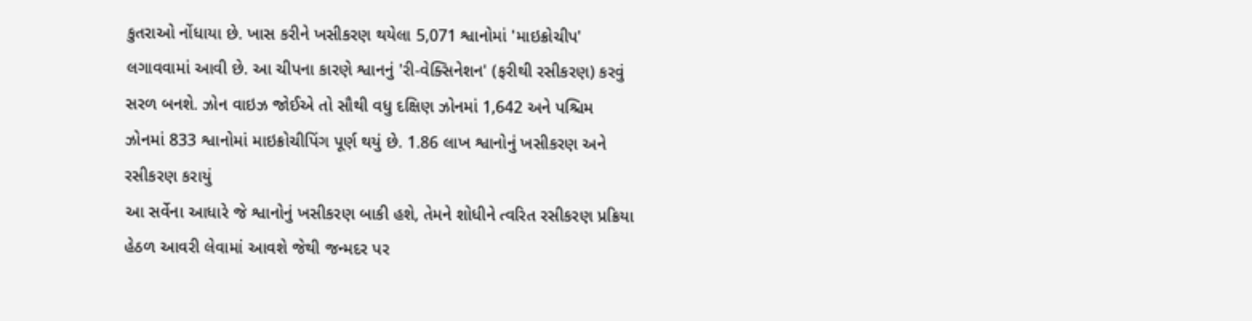કુતરાઓ નોંધાયા છે. ખાસ કરીને ખસીકરણ થયેલા 5,071 શ્વાનોમાં 'માઇક્રોચીપ' લગાવવામાં આવી છે. આ ચીપના કારણે શ્વાનનું 'રી-વેક્સિનેશન' (ફરીથી રસીકરણ) કરવું સરળ બનશે. ઝોન વાઇઝ જોઈએ તો સૌથી વધુ દક્ષિણ ઝોનમાં 1,642 અને પશ્ચિમ ઝોનમાં 833 શ્વાનોમાં માઇક્રોચીપિંગ પૂર્ણ થયું છે. 1.86 લાખ શ્વાનોનું ખસીકરણ અને રસીકરણ કરાયું
આ સર્વેના આધારે જે શ્વાનોનું ખસીકરણ બાકી હશે, તેમને શોધીને ત્વરિત રસીકરણ પ્રક્રિયા હેઠળ આવરી લેવામાં આવશે જેથી જન્મદર પર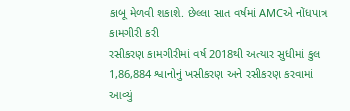કાબૂ મેળવી શકાશે. છેલ્લા સાત વર્ષમાં AMCએ નોંધપાત્ર કામગીરી કરી
રસીકરણ કામગીરીમાં વર્ષ 2018થી અત્યાર સુધીમાં કુલ 1,86,884 શ્વાનોનું ખસીકરણ અને રસીકરણ કરવામાં આવ્યું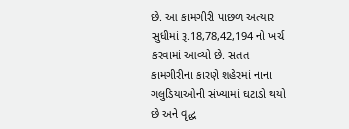છે. આ કામગીરી પાછળ અત્યાર સુધીમાં રૂ.18,78,42,194 નો ખર્ચ કરવામાં આવ્યો છે. સતત કામગીરીના કારણે શહેરમાં નાના ગલુડિયાઓની સંખ્યામાં ઘટાડો થયો છે અને વૃદ્ધ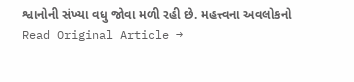શ્વાનોની સંખ્યા વધુ જોવા મળી રહી છે. મહત્ત્વના અવલોકનો
Read Original Article →